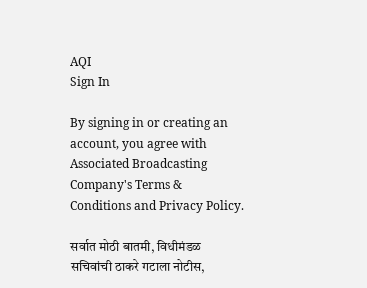AQI
Sign In

By signing in or creating an account, you agree with Associated Broadcasting Company's Terms & Conditions and Privacy Policy.

सर्वात मोठी बातमी, विधीमंडळ सचिवांची ठाकरे गटाला नोटीस,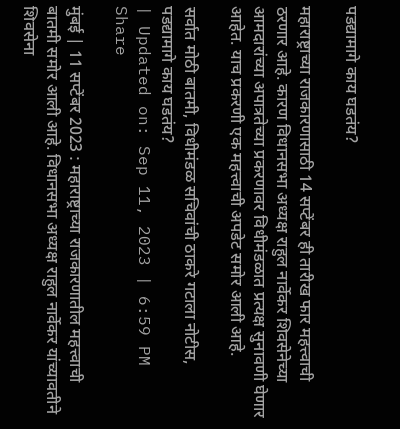पडद्यामागे काय घडतंय?

महाराष्ट्राच्या राजकारणासाठी 14 सप्टेंबर ही तारीख फार महत्त्वाची ठरणार आहे. कारण विधानसभा अध्यक्ष राहुल नार्वेकर शिवसेनेच्या आमदारांच्या अपात्रतेच्या प्रकरणावर विधीमंडळात प्रत्यक्ष सुनावणी घेणार आहेत. याच प्रकरणी एक महत्त्वाची अपडेट समोर आली आहे.

सर्वात मोठी बातमी, विधीमंडळ सचिवांची ठाकरे गटाला नोटीस, पडद्यामागे काय घडतंय?
| Updated on: Sep 11, 2023 | 6:59 PM
Share

मुंबई | 11 सप्टेंबर 2023 : महाराष्ट्राच्या राजकारणातील महत्त्वाची बातमी समोर आली आहे. विधानसभा अध्यक्ष राहुल नार्वेकर यांच्यावतीने शिवसेना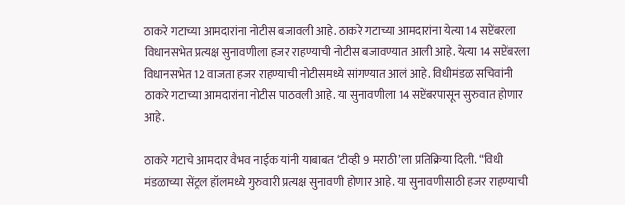ठाकरे गटाच्या आमदारांना नोटीस बजावली आहे. ठाकरे गटाच्या आमदारांना येत्या 14 सप्टेंबरला विधानसभेत प्रत्यक्ष सुनावणीला हजर राहण्याची नोटीस बजावण्यात आली आहे. येत्या 14 सप्टेंबरला विधानसभेत 12 वाजता हजर राहण्याची नोटीसमध्ये सांगण्यात आलं आहे. विधीमंडळ सचिवांनी ठाकरे गटाच्या आमदारांना नोटीस पाठवली आहे. या सुनावणीला 14 सप्टेंबरपासून सुरुवात होणार आहे.

ठाकरे गटाचे आमदार वैभव नाईक यांनी याबाबत ‘टीव्ही 9 मराठी’ला प्रतिक्रिया दिली. “विधी मंडळाच्या सेंट्रल हॉलमध्ये गुरुवारी प्रत्यक्ष सुनावणी होणार आहे. या सुनावणीसाठी हजर राहण्याची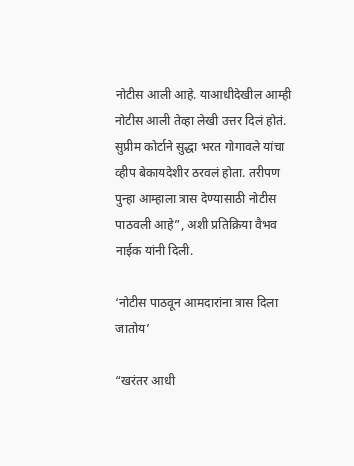नोटीस आली आहे. याआधीदेखील आम्ही नोटीस आली तेव्हा लेखी उत्तर दिलं होतं. सुप्रीम कोर्टाने सुद्धा भरत गोगावले यांचा व्हीप बेकायदेशीर ठरवलं होता. तरीपण पुन्हा आम्हाला त्रास देण्यासाठी नोटीस पाठवली आहे”, अशी प्रतिक्रिया वैभव नाईक यांनी दिली.

‘नोटीस पाठवून आमदारांना त्रास दिला जातोय’

“खरंतर आधी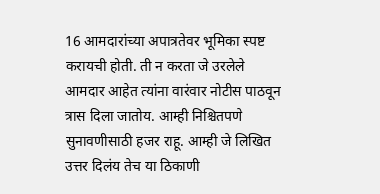16 आमदारांच्या अपात्रतेवर भूमिका स्पष्ट करायची होती. ती न करता जे उरलेले आमदार आहेत त्यांना वारंवार नोटीस पाठवून त्रास दिला जातोय. आम्ही निश्चितपणे सुनावणीसाठी हजर राहू. आम्ही जे लिखित उत्तर दिलंय तेच या ठिकाणी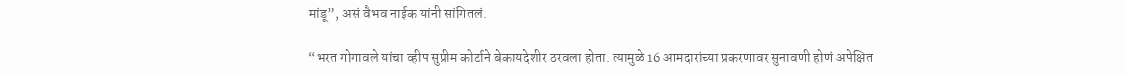मांडू”, असं वैभव नाईक यांनी सांगितलं.

“भरत गोगावले यांचा व्हीप सुप्रीम कोर्टाने बेकायदेशीर ठरवला होता. त्यामुळे 16 आमदारांच्या प्रकरणावर सुनावणी होणं अपेक्षित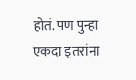होतं. पण पुन्हा एकदा इतरांना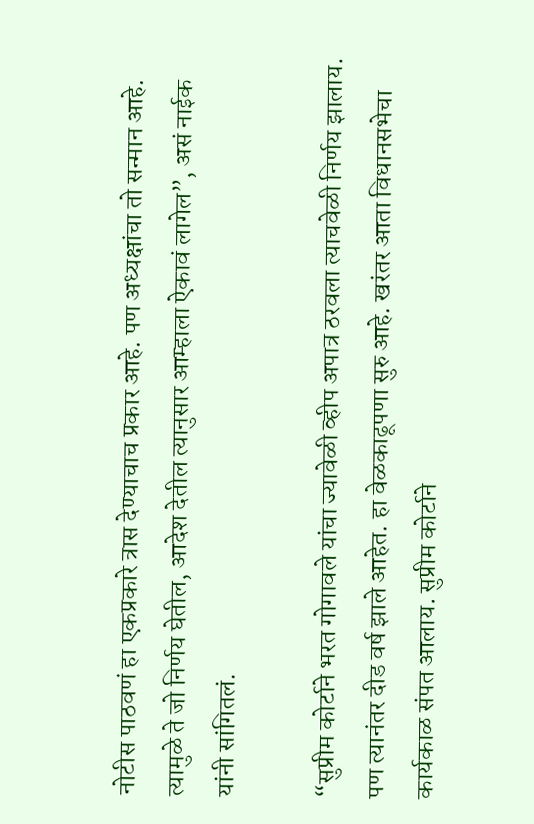नोटीस पाठवणं हा एकप्रकारे त्रास देण्याचाच प्रकार आहे. पण अध्यक्षांचा तो सन्मान आहे. त्यामुळे ते जो निर्णय घेतील, आदेश देतील त्यानुसार आम्हाला ऐकावं लागेल”, असं नाईक यांनी सांगितलं.

“सुप्रीम कोर्टाने भरत गोगावले यांचा ज्यावेळी व्हीप अपात्र ठरवला त्याचवेळी निर्णय झालाय. पण त्यानंतर दीड वर्ष झाले आहेत. हा वेळकाढूपणा सुरु आहे. खरंतर आता विधानसभेचा कार्यकाळ संपत आलाय. सुप्रीम कोर्टाने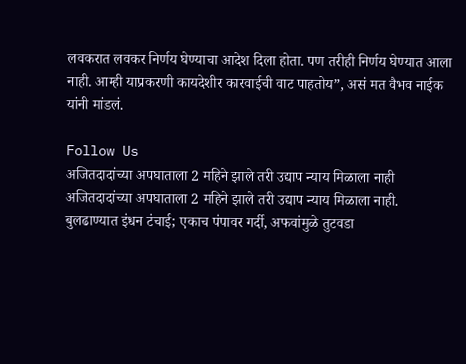लवकरात लवकर निर्णय घेण्याचा आदेश दिला होता. पण तरीही निर्णय घेण्यात आला नाही. आम्ही याप्रकरणी कायदेशीर कारवाईची वाट पाहतोय”, असं मत वैभव नाईक यांनी मांडलं.

Follow Us
अजितदादांच्या अपघाताला 2 महिने झाले तरी उद्याप न्याय मिळाला नाही
अजितदादांच्या अपघाताला 2 महिने झाले तरी उद्याप न्याय मिळाला नाही.
बुलढाण्यात इंधन टंचाई; एकाच पंपावर गर्दी, अफवांमुळे तुटवडा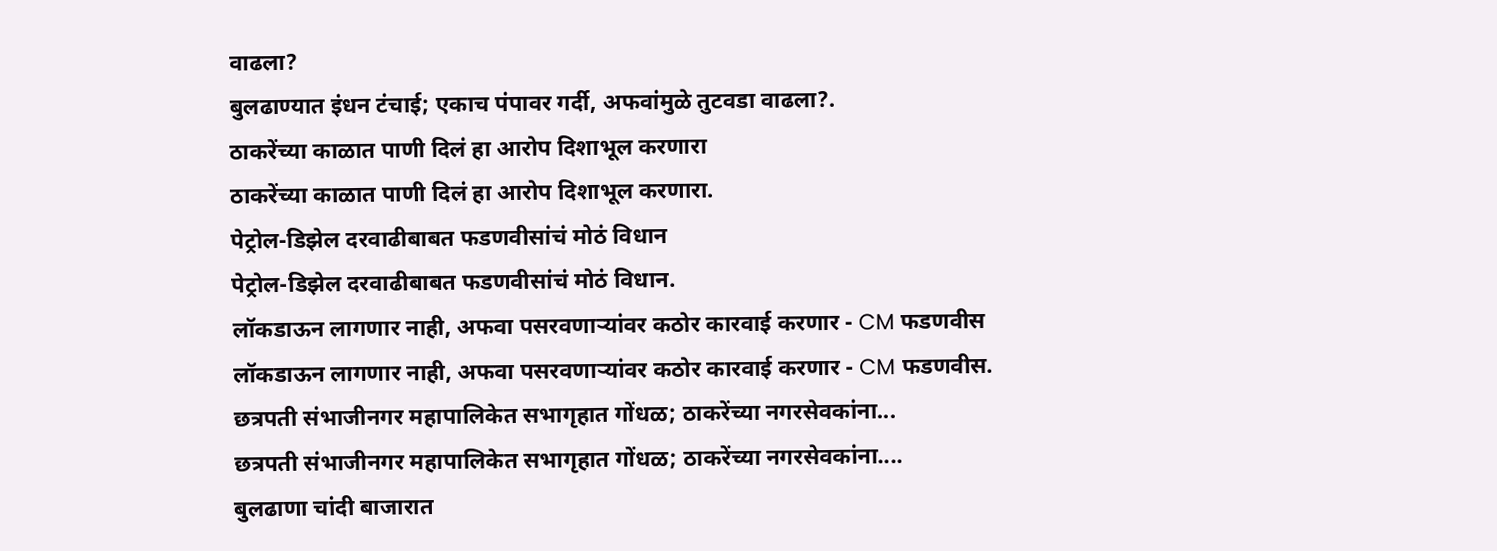वाढला?
बुलढाण्यात इंधन टंचाई; एकाच पंपावर गर्दी, अफवांमुळे तुटवडा वाढला?.
ठाकरेंच्या काळात पाणी दिलं हा आरोप दिशाभूल करणारा
ठाकरेंच्या काळात पाणी दिलं हा आरोप दिशाभूल करणारा.
पेट्रोल-डिझेल दरवाढीबाबत फडणवीसांचं मोठं विधान
पेट्रोल-डिझेल दरवाढीबाबत फडणवीसांचं मोठं विधान.
लॉकडाऊन लागणार नाही, अफवा पसरवणाऱ्यांवर कठोर कारवाई करणार - CM फडणवीस
लॉकडाऊन लागणार नाही, अफवा पसरवणाऱ्यांवर कठोर कारवाई करणार - CM फडणवीस.
छत्रपती संभाजीनगर महापालिकेत सभागृहात गोंधळ; ठाकरेंच्या नगरसेवकांना...
छत्रपती संभाजीनगर महापालिकेत सभागृहात गोंधळ; ठाकरेंच्या नगरसेवकांना....
बुलढाणा चांदी बाजारात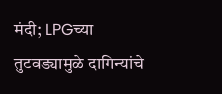मंदी; LPGच्या तुटवड्यामुळे दागिन्यांचे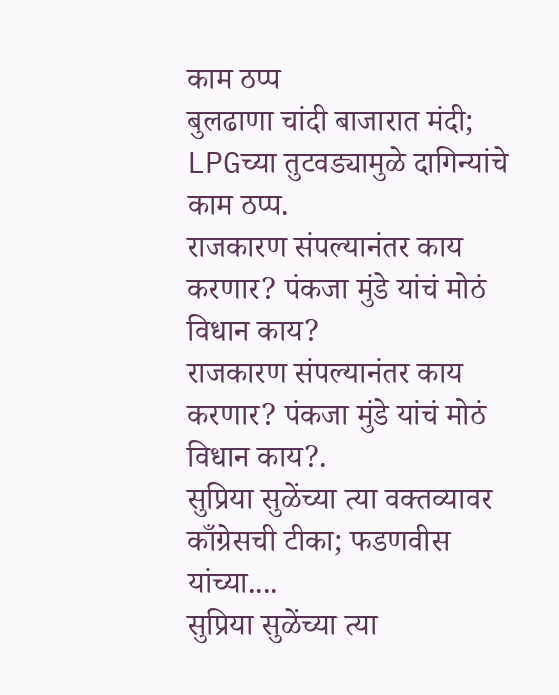काम ठप्प
बुलढाणा चांदी बाजारात मंदी; LPGच्या तुटवड्यामुळे दागिन्यांचे काम ठप्प.
राजकारण संपल्यानंतर काय करणार? पंकजा मुंडे यांचं मोठं विधान काय?
राजकारण संपल्यानंतर काय करणार? पंकजा मुंडे यांचं मोठं विधान काय?.
सुप्रिया सुळेंच्या त्या वक्तव्यावर काँग्रेसची टीका; फडणवीस यांच्या....
सुप्रिया सुळेंच्या त्या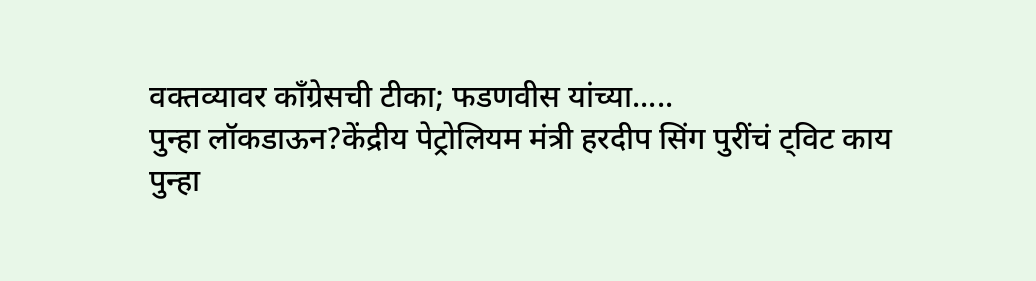वक्तव्यावर काँग्रेसची टीका; फडणवीस यांच्या.....
पुन्हा लॉकडाऊन?केंद्रीय पेट्रोलियम मंत्री हरदीप सिंग पुरींचं ट्विट काय
पुन्हा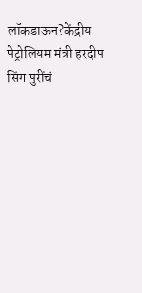लॉकडाऊन?केंद्रीय पेट्रोलियम मंत्री हरदीप सिंग पुरींचं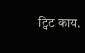ट्विट काय.